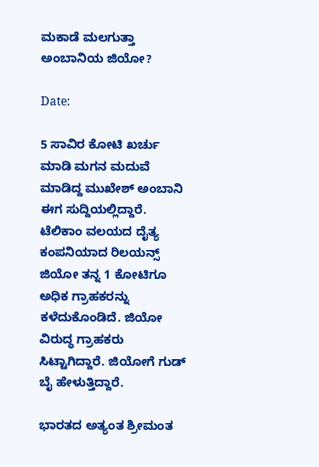ಮಕಾಡೆ ಮಲಗುತ್ತಾ ಅಂಬಾನಿಯ ಜಿಯೋ?

Date:

5 ಸಾವಿರ ಕೋಟಿ ಖರ್ಚು ಮಾಡಿ ಮಗನ ಮದುವೆ ಮಾಡಿದ್ದ ಮುಖೇಶ್ ಅಂಬಾನಿ ಈಗ ಸುದ್ದಿಯಲ್ಲಿದ್ದಾರೆ. ಟೆಲಿಕಾಂ ವಲಯದ ದೈತ್ಯ ಕಂಪನಿಯಾದ ರಿಲಯನ್ಸ್ ಜಿಯೋ ತನ್ನ 1 ಕೋಟಿಗೂ ಅಧಿಕ ಗ್ರಾಹಕರನ್ನು ಕಳೆದುಕೊಂಡಿದೆ. ಜಿಯೋ ವಿರುದ್ಧ ಗ್ರಾಹಕರು ಸಿಟ್ಟಾಗಿದ್ದಾರೆ. ಜಿಯೋಗೆ ಗುಡ್‌ ಬೈ ಹೇಳುತ್ತಿದ್ದಾರೆ.

ಭಾರತದ ಅತ್ಯಂತ ಶ್ರೀಮಂತ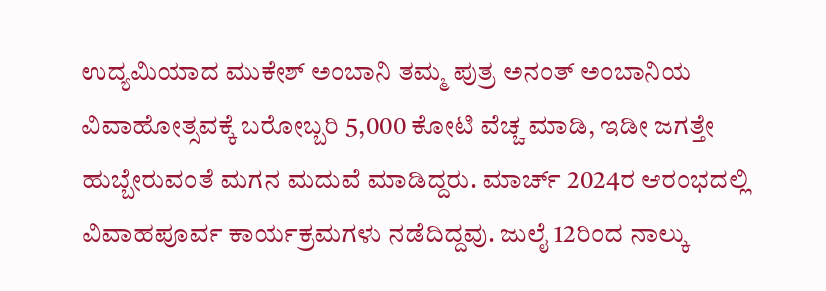ಉದ್ಯಮಿಯಾದ ಮುಕೇಶ್ ಅಂಬಾನಿ ತಮ್ಮ ಪುತ್ರ ಅನಂತ್ ಅಂಬಾನಿಯ ವಿವಾಹೋತ್ಸವಕ್ಕೆ ಬರೋಬ್ಬರಿ 5,000 ಕೋಟಿ ವೆಚ್ಚ ಮಾಡಿ, ಇಡೀ ಜಗತ್ತೇ ಹುಬ್ಬೇರುವಂತೆ ಮಗನ ಮದುವೆ ಮಾಡಿದ್ದರು. ಮಾರ್ಚ್ 2024ರ ಆರಂಭದಲ್ಲಿ ವಿವಾಹಪೂರ್ವ ಕಾರ್ಯಕ್ರಮಗಳು ನಡೆದಿದ್ದವು. ಜುಲೈ 12ರಿಂದ ನಾಲ್ಕು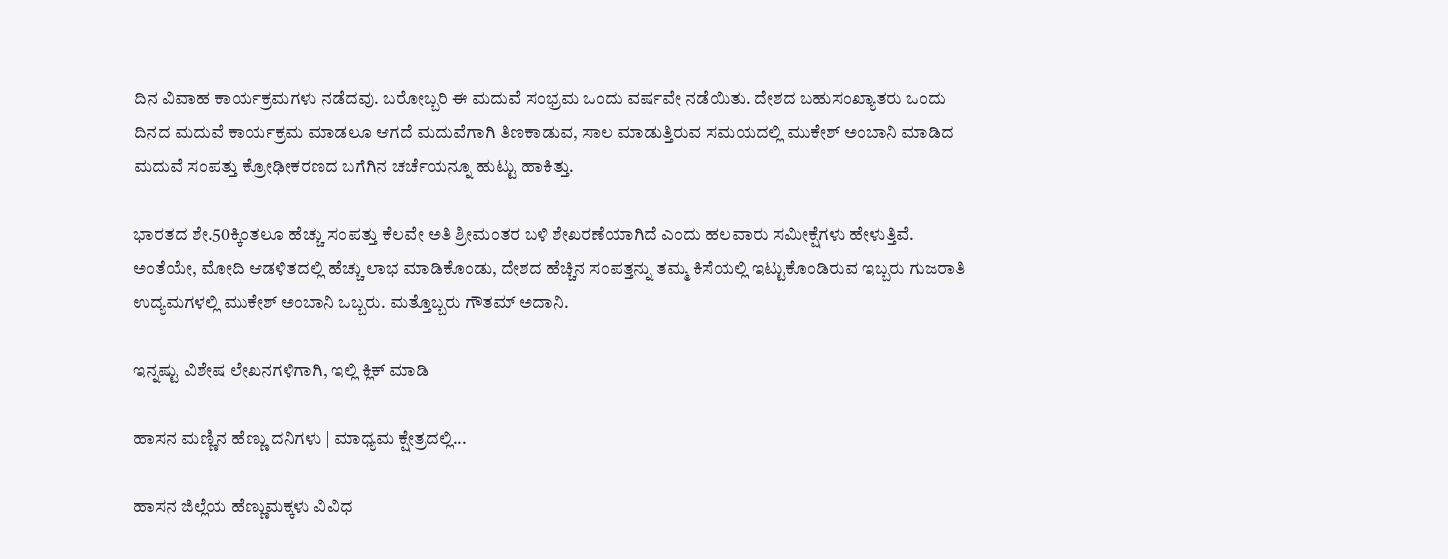ದಿನ ವಿವಾಹ ಕಾರ್ಯಕ್ರಮಗಳು ನಡೆದವು. ಬರೋಬ್ಬರಿ ಈ ಮದುವೆ ಸಂಭ್ರಮ ಒಂದು ವರ್ಷವೇ ನಡೆಯಿತು. ದೇಶದ ಬಹುಸಂಖ್ಯಾತರು ಒಂದು ದಿನದ ಮದುವೆ ಕಾರ್ಯಕ್ರಮ ಮಾಡಲೂ ಆಗದೆ ಮದುವೆಗಾಗಿ ತಿಣಕಾಡುವ, ಸಾಲ ಮಾಡುತ್ತಿರುವ ಸಮಯದಲ್ಲಿ ಮುಕೇಶ್ ಅಂಬಾನಿ ಮಾಡಿದ ಮದುವೆ ಸಂಪತ್ತು ಕ್ರೋಢೀಕರಣದ ಬಗೆಗಿನ ಚರ್ಚೆಯನ್ನೂ ಹುಟ್ಟು ಹಾಕಿತ್ತು.

ಭಾರತದ ಶೇ.50ಕ್ಕಿಂತಲೂ ಹೆಚ್ಚು ಸಂಪತ್ತು ಕೆಲವೇ ಅತಿ ಶ್ರೀಮಂತರ ಬಳಿ ಶೇಖರಣೆಯಾಗಿದೆ ಎಂದು ಹಲವಾರು ಸಮೀಕ್ಷೆಗಳು ಹೇಳುತ್ತಿವೆ. ಅಂತೆಯೇ, ಮೋದಿ ಆಡಳಿತದಲ್ಲಿ ಹೆಚ್ಚು ಲಾಭ ಮಾಡಿಕೊಂಡು, ದೇಶದ ಹೆಚ್ಚಿನ ಸಂಪತ್ತನ್ನು ತಮ್ಮ ಕಿಸೆಯಲ್ಲಿ ಇಟ್ಟುಕೊಂಡಿರುವ ಇಬ್ಬರು ಗುಜರಾತಿ ಉದ್ಯಮಗಳಲ್ಲಿ ಮುಕೇಶ್ ಅಂಬಾನಿ ಒಬ್ಬರು. ಮತ್ತೊಬ್ಬರು ಗೌತಮ್ ಅದಾನಿ.

ಇನ್ನಷ್ಟು ವಿಶೇಷ ಲೇಖನಗಳಿಗಾಗಿ, ಇಲ್ಲಿ ಕ್ಲಿಕ್ ಮಾಡಿ

ಹಾಸನ ಮಣ್ಣಿನ ಹೆಣ್ಣು ದನಿಗಳು | ಮಾಧ್ಯಮ ಕ್ಷೇತ್ರದಲ್ಲಿ...

ಹಾಸನ ಜಿಲ್ಲೆಯ ಹೆಣ್ಣುಮಕ್ಕಳು ವಿವಿಧ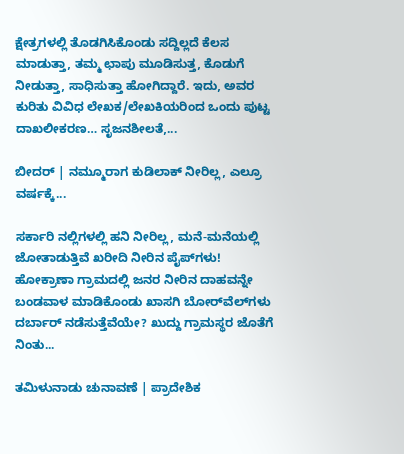ಕ್ಷೇತ್ರಗಳಲ್ಲಿ ತೊಡಗಿಸಿಕೊಂಡು ಸದ್ದಿಲ್ಲದೆ ಕೆಲಸ ಮಾಡುತ್ತಾ, ತಮ್ಮ ಛಾಪು ಮೂಡಿಸುತ್ತ, ಕೊಡುಗೆ ನೀಡುತ್ತಾ, ಸಾಧಿಸುತ್ತಾ ಹೋಗಿದ್ದಾರೆ. ಇದು, ಅವರ ಕುರಿತು ವಿವಿಧ ಲೇಖಕ/ಲೇಖಕಿಯರಿಂದ ಒಂದು ಪುಟ್ಟ ದಾಖಲೀಕರಣ… ಸೃಜನಶೀಲತೆ,...

ಬೀದರ್ | ನಮ್ಮೂರಾಗ ಕುಡಿಲಾಕ್ ನೀರಿಲ್ಲ, ಎಲ್ರೂ ವರ್ಷಕ್ಕೆ...

ಸರ್ಕಾರಿ ನಲ್ಲಿಗಳಲ್ಲಿ ಹನಿ ನೀರಿಲ್ಲ, ಮನೆ-ಮನೆಯಲ್ಲಿ ಜೋತಾಡುತ್ತಿವೆ ಖರೀದಿ ನೀರಿನ ಪೈಪ್‌ಗಳು! ಹೋಕ್ರಾಣಾ ಗ್ರಾಮದಲ್ಲಿ ಜನರ ನೀರಿನ ದಾಹವನ್ನೇ ಬಂಡವಾಳ ಮಾಡಿಕೊಂಡು ಖಾಸಗಿ ಬೋರ್‌ವೆಲ್‌ಗಳು ದರ್ಬಾರ್‌ ನಡೆಸುತ್ತೆವೆಯೇ? ಖುದ್ದು ಗ್ರಾಮಸ್ಥರ ಜೊತೆಗೆ ನಿಂತು...

ತಮಿಳುನಾಡು ಚುನಾವಣೆ | ಪ್ರಾದೇಶಿಕ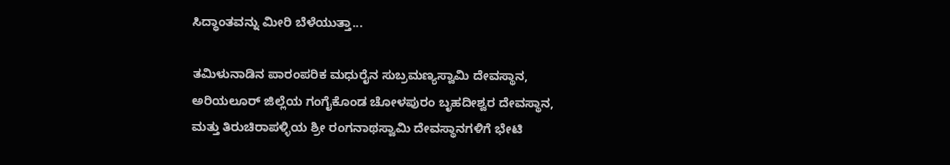ಸಿದ್ಧಾಂತವನ್ನು ಮೀರಿ ಬೆಳೆಯುತ್ತಾ...

ತಮಿಳುನಾಡಿನ ಪಾರಂಪರಿಕ ಮಧುರೈನ ಸುಬ್ರಮಣ್ಯಸ್ವಾಮಿ ದೇವಸ್ಥಾನ, ಅರಿಯಲೂರ್ ಜಿಲ್ಲೆಯ ಗಂಗೈಕೊಂಡ ಚೋಳಪುರಂ ಬೃಹದೀಶ್ವರ ದೇವಸ್ಥಾನ, ಮತ್ತು ತಿರುಚಿರಾಪಳ್ಳಿಯ ಶ್ರೀ ರಂಗನಾಥಸ್ವಾಮಿ ದೇವಸ್ಥಾನಗಳಿಗೆ ಭೇಟಿ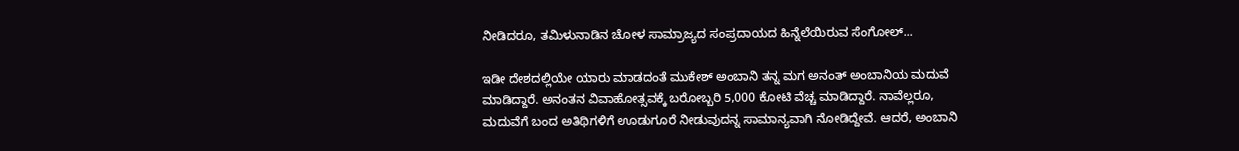ನೀಡಿದರೂ, ತಮಿಳುನಾಡಿನ ಚೋಳ ಸಾಮ್ರಾಜ್ಯದ ಸಂಪ್ರದಾಯದ ಹಿನ್ನೆಲೆಯಿರುವ ಸೆಂಗೋಲ್...

ಇಡೀ ದೇಶದಲ್ಲಿಯೇ ಯಾರು ಮಾಡದಂತೆ ಮುಕೇಶ್ ಅಂಬಾನಿ ತನ್ನ ಮಗ ಅನಂತ್ ಅಂಬಾನಿಯ ಮದುವೆ ಮಾಡಿದ್ದಾರೆ. ಅನಂತನ ವಿವಾಹೋತ್ಸವಕ್ಕೆ ಬರೋಬ್ಬರಿ 5,000 ಕೋಟಿ ವೆಚ್ಚ ಮಾಡಿದ್ದಾರೆ. ನಾವೆಲ್ಲರೂ, ಮದುವೆಗೆ ಬಂದ ಅತಿಥಿಗಳಿಗೆ ಊಡುಗೂರೆ ನೀಡುವುದನ್ನ ಸಾಮಾನ್ಯವಾಗಿ ನೋಡಿದ್ದೇವೆ. ಆದರೆ, ಅಂಬಾನಿ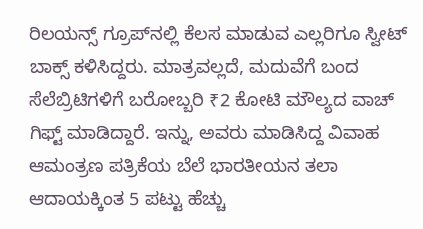ರಿಲಯನ್ಸ್ ಗ್ರೂಪ್‌ನಲ್ಲಿ ಕೆಲಸ ಮಾಡುವ ಎಲ್ಲರಿಗೂ ಸ್ವೀಟ್ ಬಾಕ್ಸ್ ಕಳಿಸಿದ್ದರು. ಮಾತ್ರವಲ್ಲದೆ, ಮದುವೆಗೆ ಬಂದ ಸೆಲೆಬ್ರಿಟಿಗಳಿಗೆ ಬರೋಬ್ಬರಿ ₹2 ಕೋಟಿ ಮೌಲ್ಯದ ವಾಚ್ ಗಿಫ್ಟ್ ಮಾಡಿದ್ದಾರೆ. ಇನ್ನು, ಅವರು ಮಾಡಿಸಿದ್ದ ವಿವಾಹ ಆಮಂತ್ರಣ ಪತ್ರಿಕೆಯ ಬೆಲೆ ಭಾರತೀಯನ ತಲಾ ಆದಾಯಕ್ಕಿಂತ 5 ಪಟ್ಟು ಹೆಚ್ಚು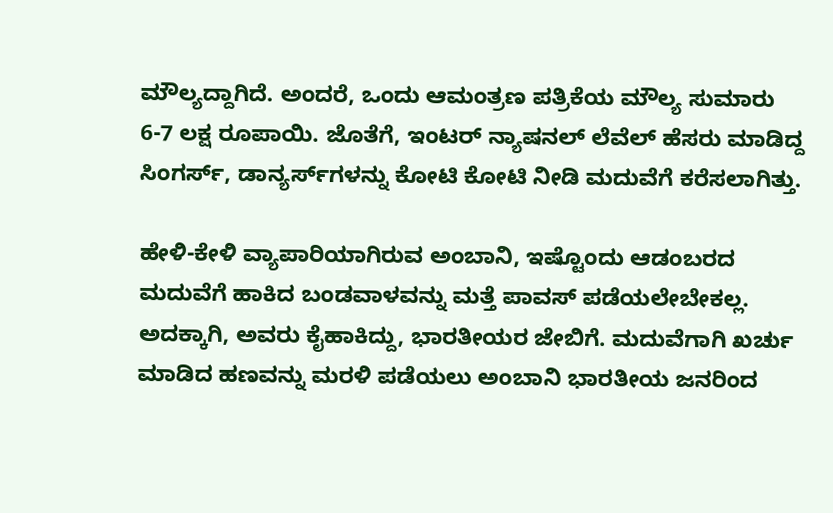ಮೌಲ್ಯದ್ದಾಗಿದೆ. ಅಂದರೆ, ಒಂದು ಆಮಂತ್ರಣ ಪತ್ರಿಕೆಯ ಮೌಲ್ಯ ಸುಮಾರು 6-7 ಲಕ್ಷ ರೂಪಾಯಿ. ಜೊತೆಗೆ, ಇಂಟರ್ ನ್ಯಾಷನಲ್ ಲೆವೆಲ್ ಹೆಸರು ಮಾಡಿದ್ದ ಸಿಂಗರ್ಸ್, ಡಾನ್ಯರ್ಸ್‌ಗಳನ್ನು ಕೋಟಿ ಕೋಟಿ ನೀಡಿ ಮದುವೆಗೆ ಕರೆಸಲಾಗಿತ್ತು.

ಹೇಳಿ-ಕೇಳಿ ವ್ಯಾಪಾರಿಯಾಗಿರುವ ಅಂಬಾನಿ, ಇಷ್ಟೊಂದು ಆಡಂಬರದ ಮದುವೆಗೆ ಹಾಕಿದ ಬಂಡವಾಳವನ್ನು ಮತ್ತೆ ಪಾವಸ್ ಪಡೆಯಲೇಬೇಕಲ್ಲ. ಅದಕ್ಕಾಗಿ, ಅವರು ಕೈಹಾಕಿದ್ದು, ಭಾರತೀಯರ ಜೇಬಿಗೆ. ಮದುವೆಗಾಗಿ ಖರ್ಚು ಮಾಡಿದ ಹಣವನ್ನು ಮರಳಿ ಪಡೆಯಲು ಅಂಬಾನಿ ಭಾರತೀಯ ಜನರಿಂದ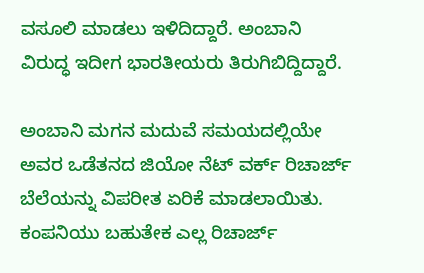ವಸೂಲಿ ಮಾಡಲು ಇಳಿದಿದ್ದಾರೆ. ಅಂಬಾನಿ ವಿರುದ್ಧ ಇದೀಗ ಭಾರತೀಯರು ತಿರುಗಿಬಿದ್ದಿದ್ದಾರೆ.

ಅಂಬಾನಿ ಮಗನ ಮದುವೆ ಸಮಯದಲ್ಲಿಯೇ ಅವರ ಒಡೆತನದ ಜಿಯೋ ನೆಟ್‌ ವರ್ಕ್ ರಿಚಾರ್ಜ್ ಬೆಲೆಯನ್ನು ವಿಪರೀತ ಏರಿಕೆ ಮಾಡಲಾಯಿತು. ಕಂಪನಿಯು ಬಹುತೇಕ ಎಲ್ಲ ರಿಚಾರ್ಜ್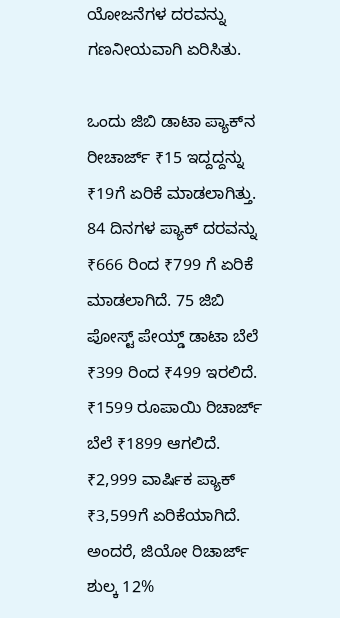ಯೋಜನೆಗಳ ದರವನ್ನು ಗಣನೀಯವಾಗಿ ಏರಿಸಿತು.

ಒಂದು ಜಿಬಿ ಡಾಟಾ ಪ್ಯಾಕ್‌ನ ರೀಚಾರ್ಜ್ ₹15 ಇದ್ದದ್ದನ್ನು ₹19ಗೆ ಏರಿಕೆ ಮಾಡಲಾಗಿತ್ತು. 84 ದಿನಗಳ ಪ್ಯಾಕ್ ದರವನ್ನು ₹666 ರಿಂದ ₹799 ಗೆ ಏರಿಕೆ ಮಾಡಲಾಗಿದೆ. 75 ಜಿಬಿ ಪೋಸ್ಟ್ ಪೇಯ್ಡ್ ಡಾಟಾ ಬೆಲೆ ₹399 ರಿಂದ ₹499 ಇರಲಿದೆ. ₹1599 ರೂಪಾಯಿ ರಿಚಾರ್ಜ್ ಬೆಲೆ ₹1899 ಆಗಲಿದೆ. ₹2,999 ವಾರ್ಷಿಕ ಪ್ಯಾಕ್ ₹3,599ಗೆ ಏರಿಕೆಯಾಗಿದೆ. ಅಂದರೆ, ಜಿಯೋ ರಿಚಾರ್ಜ್ ಶುಲ್ಕ 12%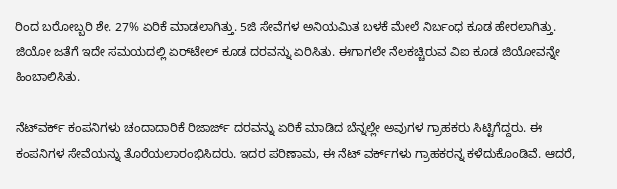ರಿಂದ ಬರೋಬ್ಬರಿ ಶೇ. 27% ಏರಿಕೆ ಮಾಡಲಾಗಿತ್ತು. 5ಜಿ ಸೇವೆಗಳ ಅನಿಯಮಿತ ಬಳಕೆ ಮೇಲೆ ನಿರ್ಬಂಧ ಕೂಡ ಹೇರಲಾಗಿತ್ತು. ಜಿಯೋ ಜತೆಗೆ ಇದೇ ಸಮಯದಲ್ಲಿ ಏರ್‌ಟೇಲ್ ಕೂಡ ದರವನ್ನು ಏರಿಸಿತು. ಈಗಾಗಲೇ ನೆಲಕಚ್ಚಿರುವ ವಿಐ ಕೂಡ ಜಿಯೋವನ್ನೇ ಹಿಂಬಾಲಿಸಿತು.

ನೆಟ್‌ವರ್ಕ್ ಕಂಪನಿಗಳು ಚಂದಾದಾರಿಕೆ ರಿಜಾರ್ಜ್ ದರವನ್ನು ಏರಿಕೆ ಮಾಡಿದ ಬೆನ್ನಲ್ಲೇ ಅವುಗಳ ಗ್ರಾಹಕರು ಸಿಟ್ಟಿಗೆದ್ದರು. ಈ ಕಂಪನಿಗಳ ಸೇವೆಯನ್ನು ತೊರೆಯಲಾರಂಭಿಸಿದರು. ಇದರ ಪರಿಣಾಮ, ಈ ನೆಟ್‌ ವರ್ಕ್‌ಗಳು ಗ್ರಾಹಕರನ್ನ ಕಳೆದುಕೊಂಡಿವೆ. ಆದರೆ,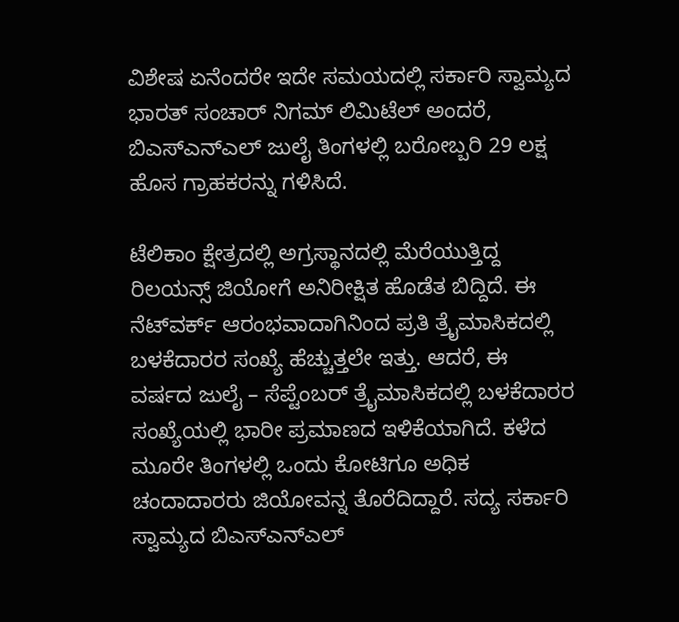ವಿಶೇಷ ಏನೆಂದರೇ ಇದೇ ಸಮಯದಲ್ಲಿ ಸರ್ಕಾರಿ ಸ್ವಾಮ್ಯದ ಭಾರತ್ ಸಂಚಾರ್ ನಿಗಮ್ ಲಿಮಿಟೆಲ್ ಅಂದರೆ, ಬಿಎಸ್ಎನ್ಎಲ್ ಜುಲೈ ತಿಂಗಳಲ್ಲಿ ಬರೋಬ್ಬರಿ 29 ಲಕ್ಷ ಹೊಸ ಗ್ರಾಹಕರನ್ನು ಗಳಿಸಿದೆ.

ಟೆಲಿಕಾಂ ಕ್ಷೇತ್ರದಲ್ಲಿ ಅಗ್ರಸ್ಥಾನದಲ್ಲಿ ಮೆರೆಯುತ್ತಿದ್ದ ರಿಲಯನ್ಸ್ ಜಿಯೋಗೆ ಅನಿರೀಕ್ಷಿತ ಹೊಡೆತ ಬಿದ್ದಿದೆ. ಈ ನೆಟ್‌ವರ್ಕ್ ಆರಂಭವಾದಾಗಿನಿಂದ ಪ್ರತಿ ತ್ರೈಮಾಸಿಕದಲ್ಲಿ ಬಳಕೆದಾರರ ಸಂಖ್ಯೆ ಹೆಚ್ಚುತ್ತಲೇ ಇತ್ತು. ಆದರೆ, ಈ ವರ್ಷದ ಜುಲೈ – ಸೆಪ್ಟೆಂಬರ್ ತ್ರೈಮಾಸಿಕದಲ್ಲಿ ಬಳಕೆದಾರರ ಸಂಖ್ಯೆಯಲ್ಲಿ ಭಾರೀ ಪ್ರಮಾಣದ ಇಳಿಕೆಯಾಗಿದೆ. ಕಳೆದ ಮೂರೇ ತಿಂಗಳಲ್ಲಿ ಒಂದು ಕೋಟಿಗೂ ಅಧಿಕ ಚಂದಾದಾರರು ಜಿಯೋವನ್ನ ತೊರೆದಿದ್ದಾರೆ. ಸದ್ಯ ಸರ್ಕಾರಿ ಸ್ವಾಮ್ಯದ ಬಿಎಸ್‌ಎನ್‌ಎಲ್‌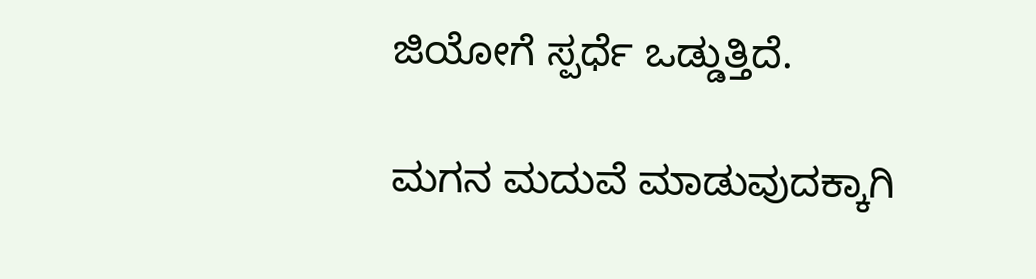ಜಿಯೋಗೆ ಸ್ಪರ್ಧೆ ಒಡ್ಡುತ್ತಿದೆ.

ಮಗನ ಮದುವೆ ಮಾಡುವುದಕ್ಕಾಗಿ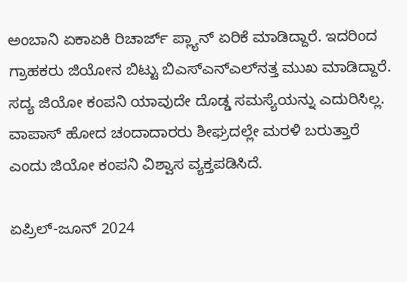ಅಂಬಾನಿ ಏಕಾಏಕಿ ರಿಚಾರ್ಜ್ ಪ್ಲ್ಯಾನ್ ಏರಿಕೆ ಮಾಡಿದ್ದಾರೆ. ಇದರಿಂದ ಗ್ರಾಹಕರು ಜಿಯೋನ ಬಿಟ್ಟು ಬಿಎಸ್ಎನ್ಎಲ್‌ನತ್ತ ಮುಖ ಮಾಡಿದ್ದಾರೆ. ಸದ್ಯ ಜಿಯೋ ಕಂಪನಿ ಯಾವುದೇ ದೊಡ್ಡ ಸಮಸ್ಯೆಯನ್ನು ಎದುರಿಸಿಲ್ಲ. ವಾಪಾಸ್ ಹೋದ ಚಂದಾದಾರರು ಶೀಘ್ರದಲ್ಲೇ ಮರಳಿ ಬರುತ್ತಾರೆ ಎಂದು ಜಿಯೋ ಕಂಪನಿ ವಿಶ್ವಾಸ ವ್ಯಕ್ತಪಡಿಸಿದೆ.

ಏಪ್ರಿಲ್-ಜೂನ್ 2024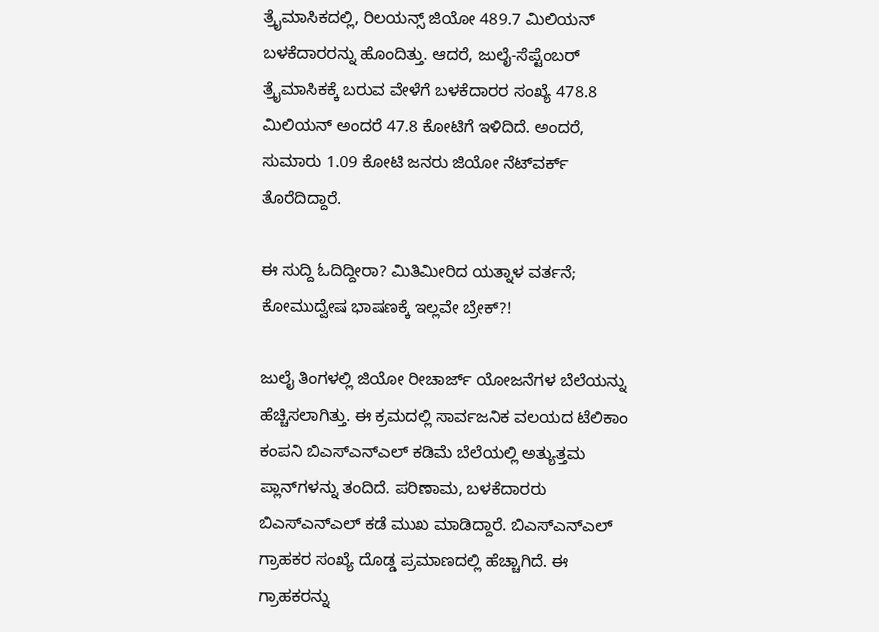ತ್ರೈಮಾಸಿಕದಲ್ಲಿ, ರಿಲಯನ್ಸ್ ಜಿಯೋ 489.7 ಮಿಲಿಯನ್ ಬಳಕೆದಾರರನ್ನು ಹೊಂದಿತ್ತು. ಆದರೆ, ಜುಲೈ-ಸೆಪ್ಟೆಂಬರ್ ತ್ರೈಮಾಸಿಕಕ್ಕೆ ಬರುವ ವೇಳೆಗೆ ಬಳಕೆದಾರರ ಸಂಖ್ಯೆ 478.8 ಮಿಲಿಯನ್ ಅಂದರೆ 47.8 ಕೋಟಿಗೆ ಇಳಿದಿದೆ. ಅಂದರೆ, ಸುಮಾರು 1.09 ಕೋಟಿ ಜನರು ಜಿಯೋ ನೆಟ್‌ವರ್ಕ್ ತೊರೆದಿದ್ದಾರೆ.

ಈ ಸುದ್ದಿ ಓದಿದ್ದೀರಾ? ಮಿತಿಮೀರಿದ ಯತ್ನಾಳ ವರ್ತನೆ; ಕೋಮುದ್ವೇಷ ಭಾಷಣಕ್ಕೆ ಇಲ್ಲವೇ ಬ್ರೇಕ್?!

ಜುಲೈ ತಿಂಗಳಲ್ಲಿ ಜಿಯೋ ರೀಚಾರ್ಜ್ ಯೋಜನೆಗಳ ಬೆಲೆಯನ್ನು ಹೆಚ್ಚಿಸಲಾಗಿತ್ತು. ಈ ಕ್ರಮದಲ್ಲಿ ಸಾರ್ವಜನಿಕ ವಲಯದ ಟೆಲಿಕಾಂ ಕಂಪನಿ ಬಿಎಸ್‌ಎನ್‌ಎಲ್ ಕಡಿಮೆ ಬೆಲೆಯಲ್ಲಿ ಅತ್ಯುತ್ತಮ ಪ್ಲಾನ್‌ಗಳನ್ನು ತಂದಿದೆ. ಪರಿಣಾಮ, ಬಳಕೆದಾರರು ಬಿಎಸ್ಎನ್ಎಲ್ ಕಡೆ ಮುಖ ಮಾಡಿದ್ದಾರೆ. ಬಿಎಸ್‌ಎನ್‌ಎಲ್ ಗ್ರಾಹಕರ ಸಂಖ್ಯೆ ದೊಡ್ಡ ಪ್ರಮಾಣದಲ್ಲಿ ಹೆಚ್ಚಾಗಿದೆ. ಈ ಗ್ರಾಹಕರನ್ನು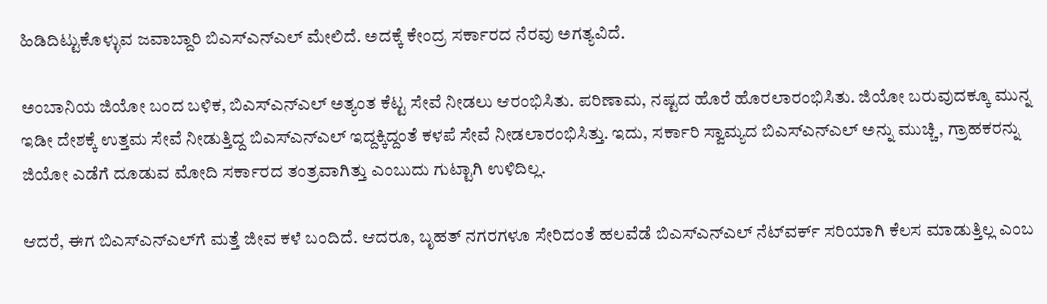ಹಿಡಿದಿಟ್ಟುಕೊಳ್ಳುವ ಜವಾಬ್ದಾರಿ ಬಿಎಸ್ಎನ್ಎಲ್ ಮೇಲಿದೆ. ಅದಕ್ಕೆ ಕೇಂದ್ರ ಸರ್ಕಾರದ ನೆರವು ಅಗತ್ಯವಿದೆ.

ಅಂಬಾನಿಯ ಜಿಯೋ ಬಂದ ಬಳಿಕ, ಬಿಎಸ್ಎನ್ಎಲ್ ಅತ್ಯಂತ ಕೆಟ್ಟ ಸೇವೆ ನೀಡಲು ಆರಂಭಿಸಿತು. ಪರಿಣಾಮ, ನಷ್ಟದ ಹೊರೆ ಹೊರಲಾರಂಭಿಸಿತು. ಜಿಯೋ ಬರುವುದಕ್ಕೂ ಮುನ್ನ ಇಡೀ ದೇಶಕ್ಕೆ ಉತ್ತಮ ಸೇವೆ ನೀಡುತ್ತಿದ್ದ ಬಿಎಸ್ಎನ್ಎಲ್ ಇದ್ದಕ್ಕಿದ್ದಂತೆ ಕಳಪೆ ಸೇವೆ ನೀಡಲಾರಂಭಿಸಿತ್ತು. ಇದು, ಸರ್ಕಾರಿ ಸ್ವಾಮ್ಯದ ಬಿಎಸ್ಎನ್ಎಲ್ ಅನ್ನು ಮುಚ್ಚಿ, ಗ್ರಾಹಕರನ್ನು ಜಿಯೋ ಎಡೆಗೆ ದೂಡುವ ಮೋದಿ ಸರ್ಕಾರದ ತಂತ್ರವಾಗಿತ್ತು ಎಂಬುದು ಗುಟ್ಟಾಗಿ ಉಳಿದಿಲ್ಲ.

ಆದರೆ, ಈಗ ಬಿಎಸ್ಎನ್ಎಲ್‌ಗೆ ಮತ್ತೆ ಜೀವ ಕಳೆ ಬಂದಿದೆ. ಆದರೂ, ಬೃಹತ್ ನಗರಗಳೂ ಸೇರಿದಂತೆ ಹಲವೆಡೆ ಬಿಎಸ್ಎನ್ಎಲ್ ನೆಟ್‌ವರ್ಕ್ ಸರಿಯಾಗಿ ಕೆಲಸ ಮಾಡುತ್ತಿಲ್ಲ ಎಂಬ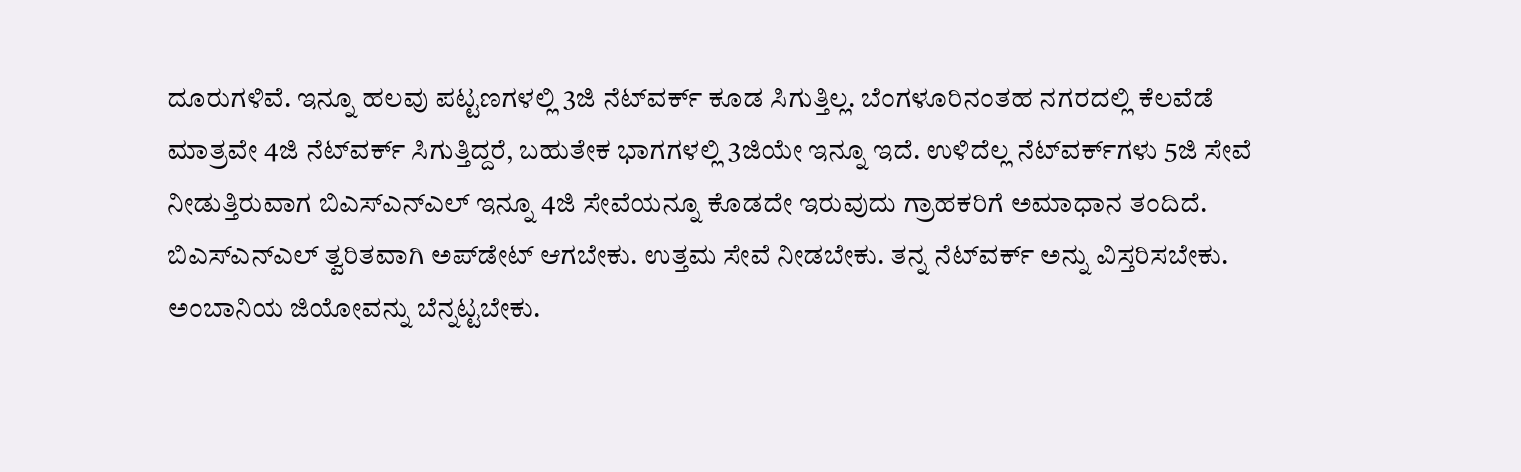ದೂರುಗಳಿವೆ. ಇನ್ನೂ ಹಲವು ಪಟ್ಟಣಗಳಲ್ಲಿ 3ಜಿ ನೆಟ್‌ವರ್ಕ್ ಕೂಡ ಸಿಗುತ್ತಿಲ್ಲ. ಬೆಂಗಳೂರಿನಂತಹ ನಗರದಲ್ಲಿ ಕೆಲವೆಡೆ ಮಾತ್ರವೇ 4ಜಿ ನೆಟ್‌ವರ್ಕ್ ಸಿಗುತ್ತಿದ್ದರೆ, ಬಹುತೇಕ ಭಾಗಗಳಲ್ಲಿ 3ಜಿಯೇ ಇನ್ನೂ ಇದೆ. ಉಳಿದೆಲ್ಲ ನೆಟ್‌ವರ್ಕ್‌ಗಳು 5ಜಿ ಸೇವೆ ನೀಡುತ್ತಿರುವಾಗ ಬಿಎಸ್ಎನ್ಎಲ್ ಇನ್ನೂ 4ಜಿ ಸೇವೆಯನ್ನೂ ಕೊಡದೇ ಇರುವುದು ಗ್ರಾಹಕರಿಗೆ ಅಮಾಧಾನ ತಂದಿದೆ. ಬಿಎಸ್ಎನ್ಎಲ್ ತ್ವರಿತವಾಗಿ ಅಪ್‌ಡೇಟ್ ಆಗಬೇಕು. ಉತ್ತಮ ಸೇವೆ ನೀಡಬೇಕು. ತನ್ನ ನೆಟ್‌ವರ್ಕ್ ಅನ್ನು ವಿಸ್ತರಿಸಬೇಕು. ಅಂಬಾನಿಯ ಜಿಯೋವನ್ನು ಬೆನ್ನಟ್ಟಬೇಕು.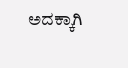ಅದಕ್ಕಾಗಿ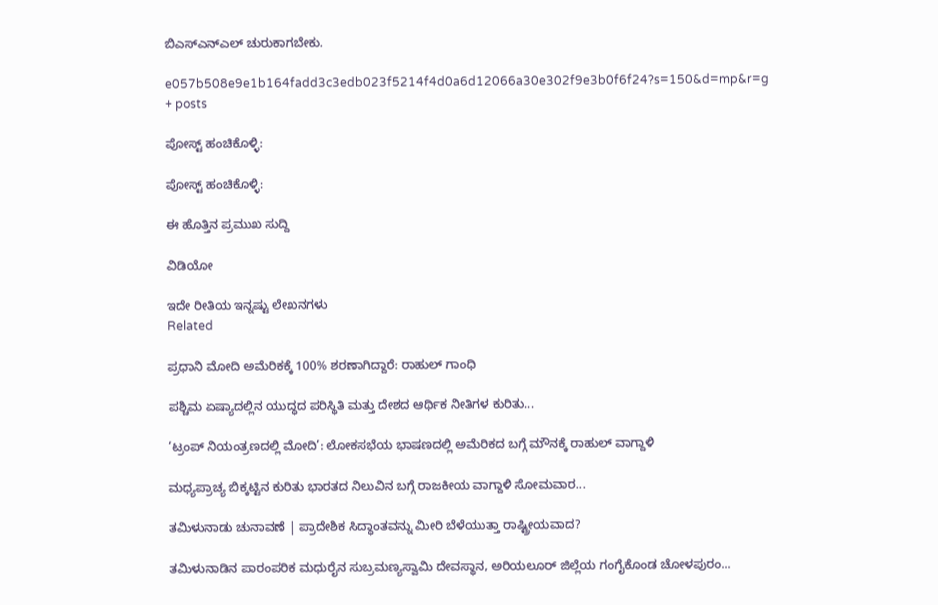ಬಿಎಸ್ಎನ್‌ಎಲ್‌ ಚುರುಕಾಗಬೇಕು.

e057b508e9e1b164fadd3c3edb023f5214f4d0a6d12066a30e302f9e3b0f6f24?s=150&d=mp&r=g
+ posts

ಪೋಸ್ಟ್ ಹಂಚಿಕೊಳ್ಳಿ:

ಪೋಸ್ಟ್ ಹಂಚಿಕೊಳ್ಳಿ:

ಈ ಹೊತ್ತಿನ ಪ್ರಮುಖ ಸುದ್ದಿ

ವಿಡಿಯೋ

ಇದೇ ರೀತಿಯ ಇನ್ನಷ್ಟು ಲೇಖನಗಳು
Related

ಪ್ರಧಾನಿ ಮೋದಿ ಅಮೆರಿಕಕ್ಕೆ 100% ಶರಣಾಗಿದ್ದಾರೆ: ರಾಹುಲ್ ಗಾಂಧಿ

ಪಶ್ಚಿಮ ಏಷ್ಯಾದಲ್ಲಿನ ಯುದ್ಧದ ಪರಿಸ್ಥಿತಿ ಮತ್ತು ದೇಶದ ಆರ್ಥಿಕ ನೀತಿಗಳ ಕುರಿತು...

‘ಟ್ರಂಪ್ ನಿಯಂತ್ರಣದಲ್ಲಿ ಮೋದಿ’: ಲೋಕಸಭೆಯ ಭಾಷಣದಲ್ಲಿ ಅಮೆರಿಕದ ಬಗ್ಗೆ ಮೌನಕ್ಕೆ ರಾಹುಲ್ ವಾಗ್ದಾಳಿ

ಮಧ್ಯಪ್ರಾಚ್ಯ ಬಿಕ್ಕಟ್ಟಿನ ಕುರಿತು ಭಾರತದ ನಿಲುವಿನ ಬಗ್ಗೆ ರಾಜಕೀಯ ವಾಗ್ದಾಳಿ ಸೋಮವಾರ...

ತಮಿಳುನಾಡು ಚುನಾವಣೆ | ಪ್ರಾದೇಶಿಕ ಸಿದ್ಧಾಂತವನ್ನು ಮೀರಿ ಬೆಳೆಯುತ್ತಾ ರಾಷ್ಟ್ರೀಯವಾದ?

ತಮಿಳುನಾಡಿನ ಪಾರಂಪರಿಕ ಮಧುರೈನ ಸುಬ್ರಮಣ್ಯಸ್ವಾಮಿ ದೇವಸ್ಥಾನ, ಅರಿಯಲೂರ್ ಜಿಲ್ಲೆಯ ಗಂಗೈಕೊಂಡ ಚೋಳಪುರಂ...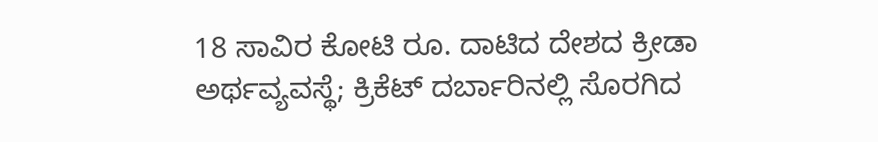18 ಸಾವಿರ ಕೋಟಿ ರೂ. ದಾಟಿದ ದೇಶದ ಕ್ರೀಡಾ ಅರ್ಥವ್ಯವಸ್ಥೆ; ಕ್ರಿಕೆಟ್ ದರ್ಬಾರಿನಲ್ಲಿ ಸೊರಗಿದ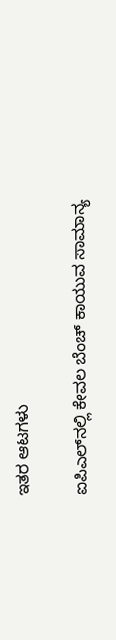ಇತರ ಆಟಗಳು

ಐಪಿಎಲ್‌ನಲ್ಲಿ ಕೇವಲ ಬೆಂಚ್ ಕಾಯುವ ಸಾಮಾನ್ಯ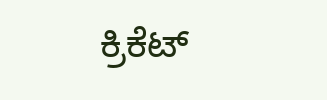ಕ್ರಿಕೆಟ್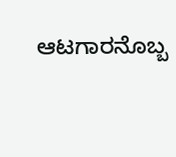ಆಟಗಾರನೊಬ್ಬ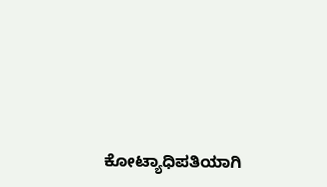ಕೋಟ್ಯಾಧಿಪತಿಯಾಗಿ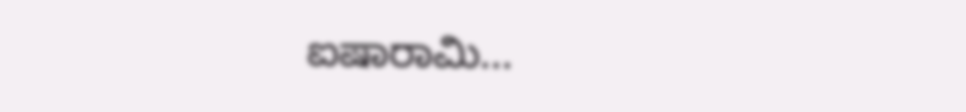ಐಷಾರಾಮಿ...